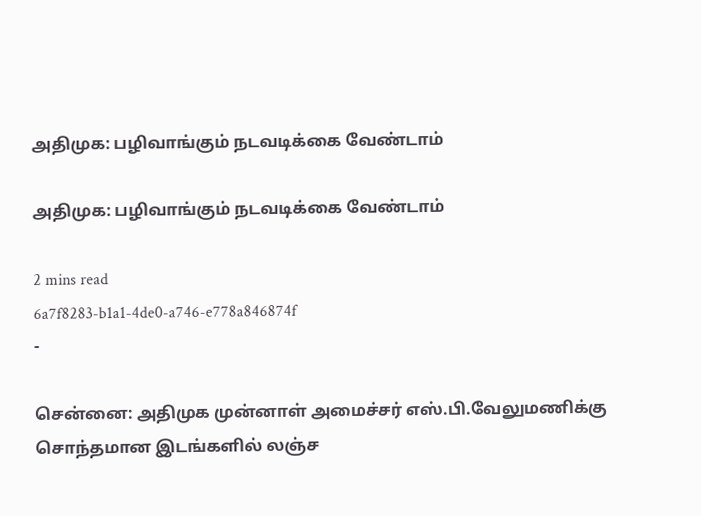அதிமுக: பழிவாங்கும் நடவடிக்கை வேண்டாம்

அதிமுக: பழிவாங்கும் நடவடிக்கை வேண்டாம்

2 mins read
6a7f8283-b1a1-4de0-a746-e778a846874f
-

சென்னை: அதிமுக முன்னாள் அமைச்சர் எஸ்.பி.வேலுமணிக்கு சொந்தமான இடங்களில் லஞ்ச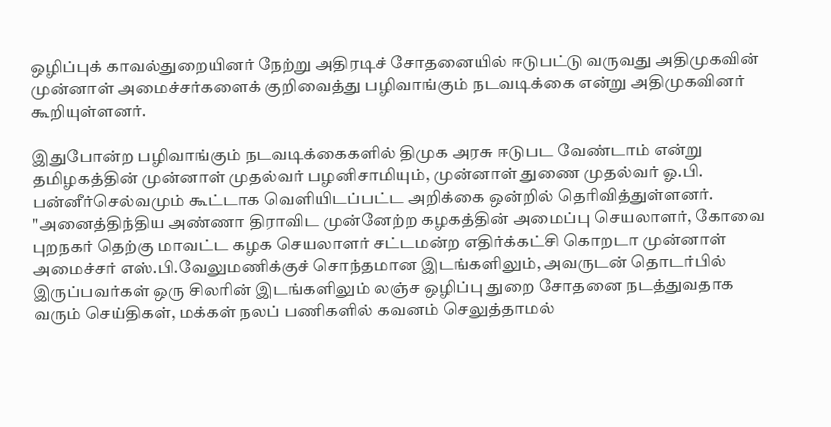ஒழிப்புக் காவல்துறையினர் நேற்று அதிரடிச் சோதனையில் ஈடுபட்டு வருவது அதிமுகவின் முன்னாள் அமைச்சர்களைக் குறிவைத்து பழிவாங்கும் நடவடிக்கை என்று அதிமுகவினர் கூறியுள்ளனர்.

இதுபோன்ற பழிவாங்கும் நடவடிக்கைகளில் திமுக அரசு ஈடுபட வேண்டாம் என்று தமிழகத்தின் முன்னாள் முதல்வர் பழனிசாமியும், முன்னாள் துணை முதல்வர் ஓ.பி. பன்னீர்செல்வமும் கூட்டாக வெளியிடப்பட்ட அறிக்கை ஒன்றில் தெரிவித்துள்ளனர். "அனைத்திந்திய அண்ணா திராவிட முன்னேற்ற கழகத்தின் அமைப்பு செயலாளர், கோவை புறநகர் தெற்கு மாவட்ட கழக செயலாளர் சட்டமன்ற எதிர்க்கட்சி கொறடா முன்னாள் அமைச்சர் எஸ்.பி.வேலுமணிக்குச் சொந்தமான இடங்களிலும், அவருடன் தொடர்பில் இருப்பவர்கள் ஒரு சிலரின் இடங்களிலும் லஞ்ச ஒழிப்பு துறை சோதனை நடத்துவதாக வரும் செய்திகள், மக்கள் நலப் பணிகளில் கவனம் செலுத்தாமல்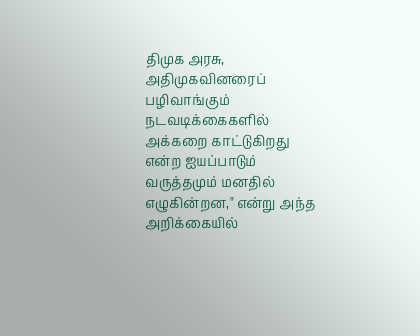திமுக அரசு, அதிமுகவினரைப் பழிவாங்கும் நடவடிக்கைகளில் அக்கறை காட்டுகிறது என்ற ஐயப்பாடும் வருத்தமும் மனதில் எழுகின்றன," என்று அந்த அறிக்கையில்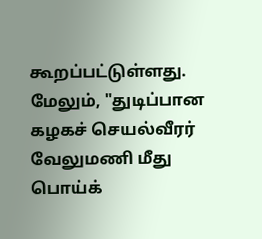கூறப்பட்டுள்ளது. மேலும், "துடிப்பான கழகச் செயல்வீரர் வேலுமணி மீது பொய்க்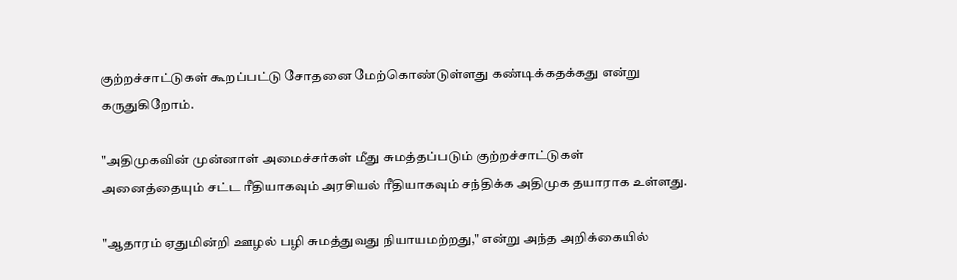குற்றச்சாட்டுகள் கூறப்பட்டு சோதனை மேற்கொண்டுள்ளது கண்டிக்கதக்கது என்று கருதுகிறோம்.

"அதிமுகவின் முன்னாள் அமைச்சர்கள் மீது சுமத்தப்படும் குற்றச்சாட்டுகள் அனைத்தையும் சட்ட ரீதியாகவும் அரசியல் ரீதியாகவும் சந்திக்க அதிமுக தயாராக உள்ளது.

"ஆதாரம் ஏதுமின்றி ஊழல் பழி சுமத்துவது நியாயமற்றது," என்று அந்த அறிக்கையில்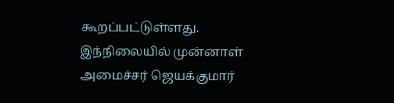கூறப்பட்டுள்ளது. இந்நிலையில் முன்னாள் அமைச்சர் ஜெயக்குமார்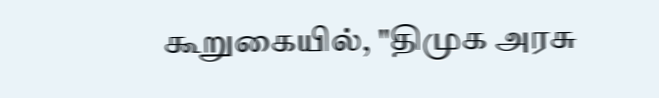கூறுகையில், "திமுக அரசு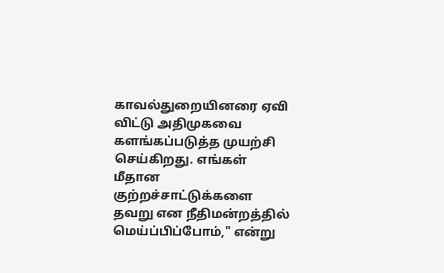காவல்துறையினரை ஏவி விட்டு அதிமுகவை களங்கப்படுத்த முயற்சி செய்கிறது. எங்கள் மீதான குற்றச்சாட்டுக்களை தவறு என நீதிமன்றத்தில் மெய்ப்பிப்போம்," என்று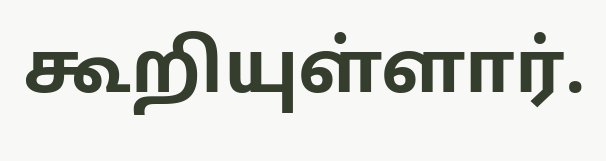கூறியுள்ளார்.